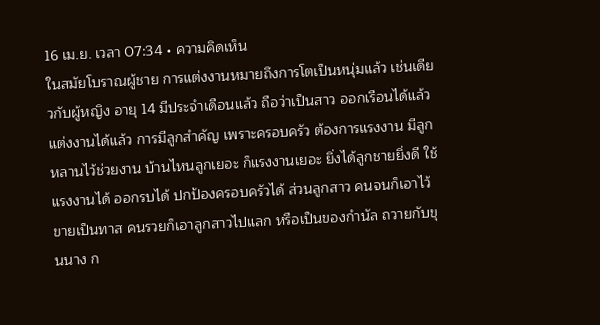16 เม.ย. เวลา 07:34 • ความคิดเห็น
ในสมัยโบราณผู้ชาย การแต่งงานหมายถึงการโตเป็นหนุ่มแล้ว เช่นเดียวกับผู้หญิง อายุ 14 มีประจำเดือนแล้ว ถือว่าเป็นสาว ออกเรือนได้แล้ว แต่งงานได้แล้ว การมีลูกสำคัญ เพราะครอบครัว ต้องการแรงงาน มีลูกหลานไว้ช่วยงาน บ้านไหนลูกเยอะ ก็แรงงานเยอะ ยิ่งได้ลูกชายยิ่งดี ใช้แรงงานได้ ออกรบได้ ปกป้องครอบครัวได้ ส่วนลูกสาว คนจนก็เอาไว้ขายเป็นทาส คนรวยก็เอาลูกสาวไปแลก หรือเป็นของกำนัล ถวายกับขุนนาง ก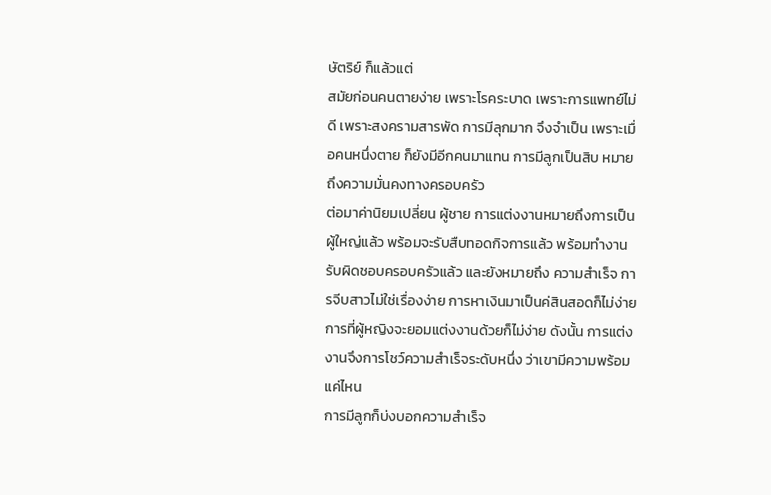ษัตริย์ ก็แล้วแต่
สมัยก่อนคนตายง่าย เพราะโรคระบาด เพราะการแพทย์ไม่ดี เพราะสงครามสารพัด การมีลุกมาก จึงจำเป็น เพราะเมื่อคนหนึ่งตาย ก็ยังมีอีกคนมาแทน การมีลูกเป็นสิบ หมายถึงความมั่นคงทางครอบครัว
ต่อมาค่านิยมเปลี่ยน ผู้ชาย การแต่งงานหมายถึงการเป็นผู้ใหญ่แล้ว พร้อมจะรับสืบทอดกิจการแล้ว พร้อมทำงานรับผิดชอบครอบครัวแล้ว และยังหมายถึง ความสำเร็จ การจีบสาวไม่ใช่เรื่องง่าย การหาเงินมาเป็นค่สินสอดก็ไม่ง่าย การที่ผู้หญิงจะยอมแต่งงานด้วยก็ไม่ง่าย ดังนั้น การแต่งงานจึงการโชว์ความสำเร็จระดับหนึ่ง ว่าเขามีความพร้อมแค่ไหน
การมีลูกก็บ่งบอกความสำเร็จ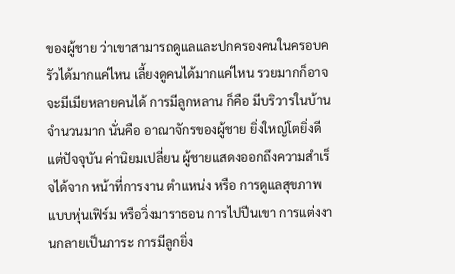ของผู้ชาย ว่าเขาสามารถดูแลและปกครองคนในครอบครัวได้มากแค่ไหน เลี้ยงดูคนได้มากแค่ไหน รวยมากก็อาจจะมีเมียหลายคนได้ การมีลูกหลาน ก็คือ มีบริวารในบ้านจำนวนมาก นั่นคือ อาณาจักรของผู้ชาย ยิ่งใหญ่โตยิ่งดี
แต่ปัจจุบัน ค่านิยมเปลี่ยน ผู้ชายแสดงออกถึงความสำเร็จได้จาก หน้าที่การงาน ตำแหน่ง หรือ การดูแลสุขภาพแบบหุ่นเฟิร์ม หรือวิ่งมาราธอน การไปปีนเขา การแต่งงานกลายเป็นภาระ การมีลูกยิ่ง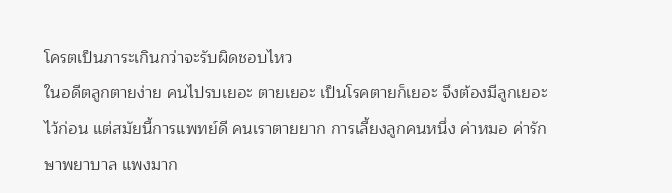โครตเป็นภาระเกินกว่าจะรับผิดชอบไหว
ในอดีตลูกตายง่าย คนไปรบเยอะ ตายเยอะ เป็นโรคตายก็เยอะ จึงต้องมีลูกเยอะไว้ก่อน แต่สมัยนี้การแพทย์ดี คนเราตายยาก การเลี้ยงลูกคนหนึ่ง ค่าหมอ ค่ารักษาพยาบาล แพงมาก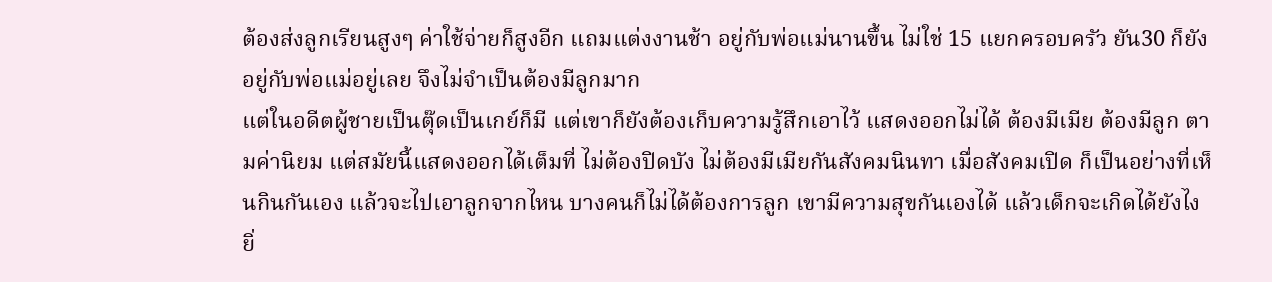ต้องส่งลูกเรียนสูงๆ ค่าใช้จ่ายก็สูงอีก แถมแต่งงานช้า อยู่กับพ่อแม่นานขึ้น ไม่ใช่ 15 แยกครอบครัว ยัน30 ก็ยังอยู่กับพ่อแม่อยู่เลย จึงไม่จำเป็นต้องมีลูกมาก
แต่ในอดีตผู้ชายเป็นตุ๊ดเป็นเกย์ก็มี แต่เขาก็ยังต้องเก็บความรู้สึกเอาไว้ แสดงออกไม่ได้ ต้องมีเมีย ต้องมีลูก ตามค่านิยม แต่สมัยนี้แสดงออกได้เต็มที่ ไม่ต้องปิดบัง ไม่ต้องมีเมียกันสังคมนินทา เมื่อสังคมเปิด ก็เป็นอย่างที่เห็นกินกันเอง แล้วจะไปเอาลูกจากไหน บางคนก็ไม่ได้ต้องการลูก เขามีความสุขกันเองได้ แล้วเด็กจะเกิดได้ยังไง
ยิ่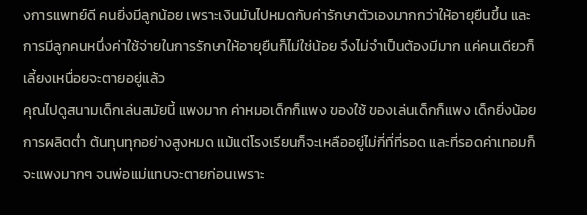งการแพทย์ดี คนยิ่งมีลูกน้อย เพราะเงินมันไปหมดกับค่ารักษาตัวเองมากกว่าให้อายุยืนขึ้น และการมีลูกคนหนึ่งค่าใช้จ่ายในการรักษาให้อายุยืนก็ไม่ใช่น้อย จึงไม่จำเป็นต้องมีมาก แค่คนเดียวก็เลี้ยงเหนื่อยจะตายอยู่แล้ว
คุณไปดูสนามเด็กเล่นสมัยนี้ แพงมาก ค่าหมอเด็กก็แพง ของใช้ ของเล่นเด็กก็แพง เด็กยิ่งน้อย การผลิตต่ำ ต้นทุนทุกอย่างสูงหมด แม้แต่โรงเรียนก็จะเหลืออยู่ไม่กี่ที่ที่รอด และที่รอดค่าเทอมก็จะแพงมากๆ จนพ่อแม่แทบจะตายก่อนเพราะ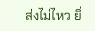ส่งไม่ไหว ยิ่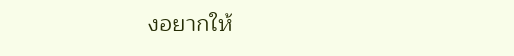งอยากให้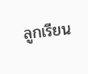ลูกเรียน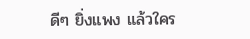ดีๆ ยิ่งแพง แล้วใคร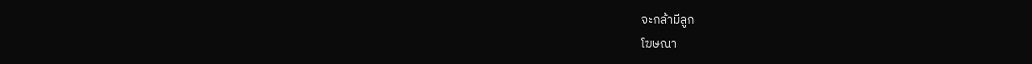จะกล้ามีลูก
โฆษณา